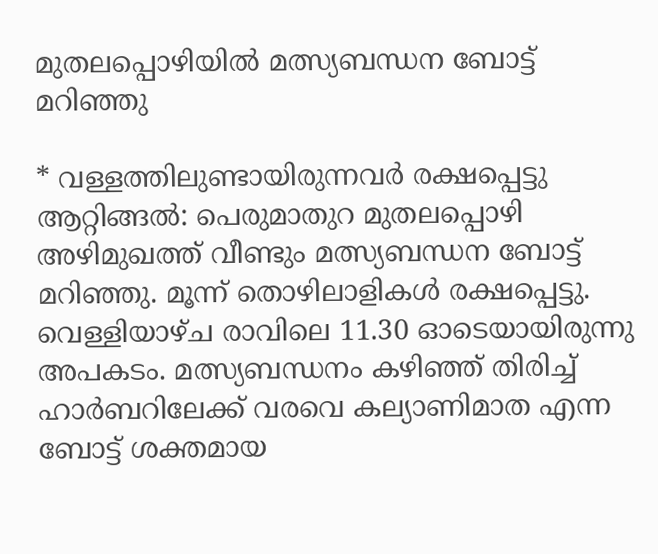മുതലപ്പൊഴിയിൽ മത്സ്യബന്ധന ബോട്ട് മറിഞ്ഞു

* വള്ളത്തിലുണ്ടായിരുന്നവർ രക്ഷപ്പെട്ടു ആറ്റിങ്ങൽ: പെരുമാതുറ മുതലപ്പൊഴി അഴിമുഖത്ത് വീണ്ടും മത്സ്യബന്ധന ബോട്ട് മറിഞ്ഞു. മൂന്ന് തൊഴിലാളികൾ രക്ഷപ്പെട്ടു. വെള്ളിയാഴ്ച രാവിലെ 11.30 ഓടെയായിരുന്നു അപകടം. മത്സ്യബന്ധനം കഴിഞ്ഞ് തിരിച്ച് ഹാർബറിലേക്ക് വരവെ കല്യാണിമാത എന്ന ബോട്ട് ശക്തമായ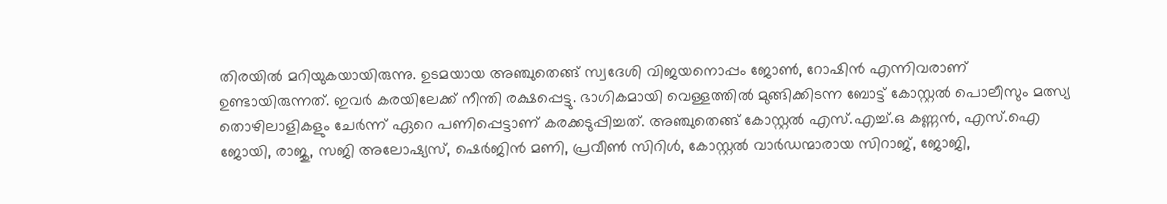തിരയിൽ മറിയുകയായിരുന്നു. ഉടമയായ അഞ്ചുതെങ്ങ് സ്വദേശി വിജയനൊപ്പം ജോൺ, റോഷിൻ എന്നിവരാണ് ഉണ്ടായിരുന്നത്. ഇവർ കരയിലേക്ക് നീന്തി രക്ഷപ്പെട്ടു. ഭാഗികമായി വെള്ളത്തിൽ മുങ്ങിക്കിടന്ന ബോട്ട് കോസ്റ്റൽ പൊലീസും മത്സ്യ തൊഴിലാളികളും ചേർന്ന് ഏറെ പണിപ്പെട്ടാണ് കരക്കടുപ്പിച്ചത്. അഞ്ചുതെങ്ങ് കോസ്റ്റൽ എസ്.എച്ച്.ഒ കണ്ണൻ, എസ്.ഐ ജോയി, രാജു, സജി അലോഷ്യസ്, ഷെർജിൻ മണി, പ്രവീൺ സിറിൾ, കോസ്റ്റൽ വാർഡന്മാരായ സിറാജ്, ജോജി,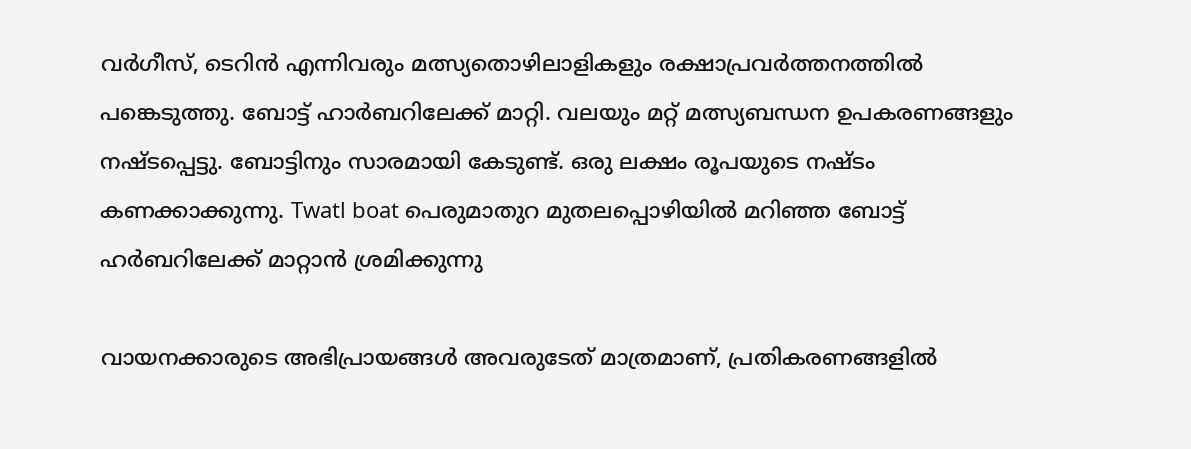വർഗീസ്, ടെറിൻ എന്നിവരും മത്സ്യതൊഴിലാളികളും രക്ഷാപ്രവർത്തനത്തിൽ പങ്കെടുത്തു. ബോട്ട് ഹാർബറിലേക്ക് മാറ്റി. വലയും മറ്റ് മത്സ്യബന്ധന ഉപകരണങ്ങളും നഷ്ടപ്പെട്ടു. ബോട്ടിനും സാരമായി കേടുണ്ട്. ഒരു ലക്ഷം രൂപയുടെ നഷ്ടം കണക്കാക്കുന്നു. Twatl boat പെരുമാതുറ മുതലപ്പൊഴിയിൽ മറിഞ്ഞ ബോട്ട് ഹർബറിലേക്ക് മാറ്റാൻ ശ്രമിക്കുന്നു

വായനക്കാരുടെ അഭിപ്രായങ്ങള്‍ അവരുടേത് മാത്രമാണ്, പ്രതികരണങ്ങളിൽ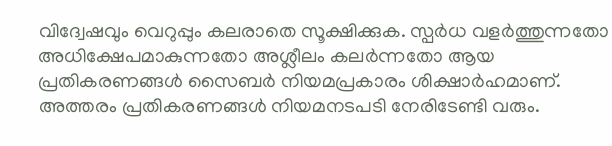വിദ്വേഷവും വെറുപ്പും കലരാതെ സൂക്ഷിക്കുക. സ്പർധ വളർത്തുന്നതോ അധിക്ഷേപമാകുന്നതോ അശ്ലീലം കലർന്നതോ ആയ പ്രതികരണങ്ങൾ സൈബർ നിയമപ്രകാരം ശിക്ഷാർഹമാണ്. അത്തരം പ്രതികരണങ്ങൾ നിയമനടപടി നേരിടേണ്ടി വരും.